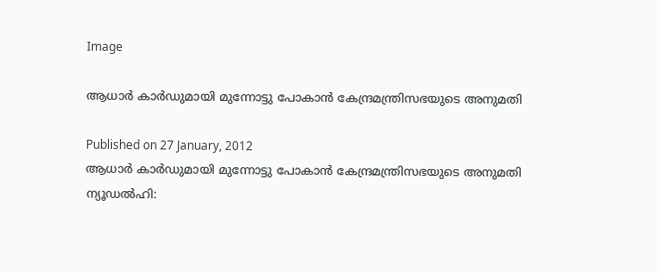Image

ആധാര്‍ കാര്‍ഡുമായി മുന്നോട്ടു പോകാന്‍ കേന്ദ്രമന്ത്രിസഭയുടെ അനുമതി

Published on 27 January, 2012
ആധാര്‍ കാര്‍ഡുമായി മുന്നോട്ടു പോകാന്‍ കേന്ദ്രമന്ത്രിസഭയുടെ അനുമതി
ന്യൂഡല്‍ഹി: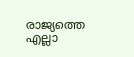രാജ്യത്തെ എല്ലാ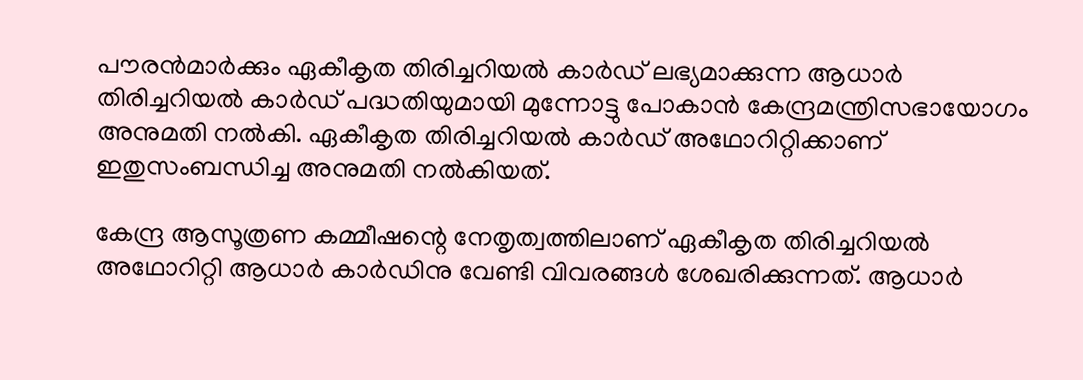പൗരന്‍മാര്‍ക്കും ഏകീകൃത തിരിച്ചറിയല്‍ കാര്‍ഡ് ലഭ്യമാക്കുന്ന ആധാര്‍ തിരിച്ചറിയല്‍ കാര്‍ഡ് പദ്ധതിയുമായി മുന്നോട്ടു പോകാന്‍ കേന്ദ്രമന്ത്രിസഭായോഗം അനുമതി നല്‍കി. ഏകീകൃത തിരിച്ചറിയല്‍ കാര്‍ഡ് അഥോറിറ്റിക്കാണ് ഇതുസംബന്ധിച്ച അനുമതി നല്‍കിയത്.

കേന്ദ്ര ആസൂത്രണ കമ്മീഷന്റെ നേതൃത്വത്തിലാണ് ഏകീകൃത തിരിച്ചറിയല്‍ അഥോറിറ്റി ആധാര്‍ കാര്‍ഡിനു വേണ്ടി വിവരങ്ങള്‍ ശേഖരിക്കുന്നത്. ആധാര്‍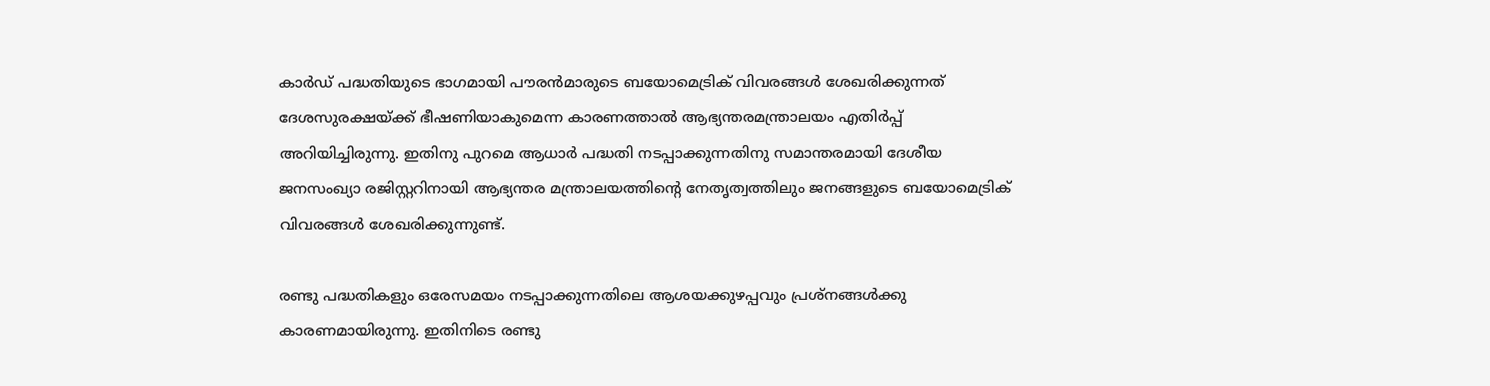കാര്‍ഡ് പദ്ധതിയുടെ ഭാഗമായി പൗരന്‍മാരുടെ ബയോമെട്രിക് വിവരങ്ങള്‍ ശേഖരിക്കുന്നത് ദേശസുരക്ഷയ്ക്ക് ഭീഷണിയാകുമെന്ന കാരണത്താല്‍ ആഭ്യന്തരമന്ത്രാലയം എതിര്‍പ്പ് അറിയിച്ചിരുന്നു. ഇതിനു പുറമെ ആധാര്‍ പദ്ധതി നടപ്പാക്കുന്നതിനു സമാന്തരമായി ദേശീയ ജനസംഖ്യാ രജിസ്റ്ററിനായി ആഭ്യന്തര മന്ത്രാലയത്തിന്റെ നേതൃത്വത്തിലും ജനങ്ങളുടെ ബയോമെട്രിക് വിവരങ്ങള്‍ ശേഖരിക്കുന്നുണ്ട്.

രണ്ടു പദ്ധതികളും ഒരേസമയം നടപ്പാക്കുന്നതിലെ ആശയക്കുഴപ്പവും പ്രശ്‌നങ്ങള്‍ക്കു കാരണമായിരുന്നു. ഇതിനിടെ രണ്ടു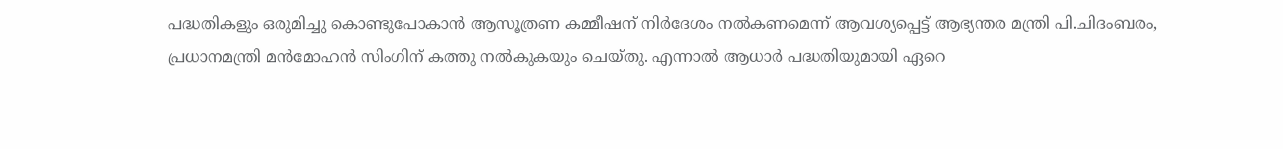പദ്ധതികളും ഒരുമിച്ചു കൊണ്ടുപോകാന്‍ ആസൂത്രണ കമ്മീഷന് നിര്‍ദേശം നല്‍കണമെന്ന് ആവശ്യപ്പെട്ട് ആഭ്യന്തര മന്ത്രി പി.ചിദംബരം, പ്രധാനമന്ത്രി മന്‍മോഹന്‍ സിംഗിന് കത്തു നല്‍കുകയും ചെയ്തു. എന്നാല്‍ ആധാര്‍ പദ്ധതിയുമായി ഏറെ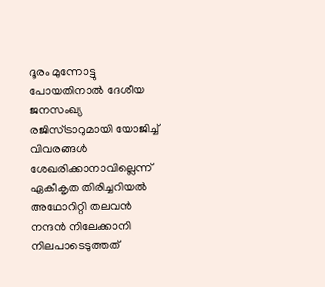ദൂരം മുന്നോട്ടു പോയതിനാല്‍ ദേശീയ ജനസംഖ്യ രജിസ്ട്രാറുമായി യോജിച്ച് വിവരങ്ങള്‍ ശേഖരിക്കാനാവില്ലെന്ന് ഏകീകൃത തിരിച്ചറിയല്‍ അഥോറിറ്റി തലവന്‍ നന്ദന്‍ നിലേക്കാനി നിലപാടെടുത്തത്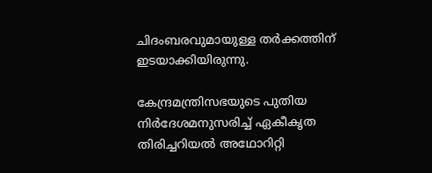ചിദംബരവുമായുള്ള തര്‍ക്കത്തിന് ഇടയാക്കിയിരുന്നു.

കേന്ദ്രമന്ത്രിസഭയുടെ പുതിയ നിര്‍ദേശമനുസരിച്ച് ഏകീകൃത തിരിച്ചറിയല്‍ അഥോറിറ്റി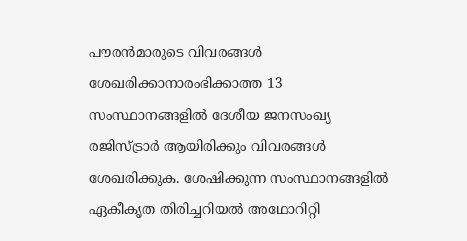പൗരന്‍മാരുടെ വിവരങ്ങള്‍ ശേഖരിക്കാനാരംഭിക്കാത്ത 13 സംസ്ഥാനങ്ങളില്‍ ദേശീയ ജനസംഖ്യ രജിസ്ട്രാര്‍ ആയിരിക്കും വിവരങ്ങള്‍ ശേഖരിക്കുക. ശേഷിക്കുന്ന സംസ്ഥാനങ്ങളില്‍ ഏകീകൃത തിരിച്ചറിയല്‍ അഥോറിറ്റി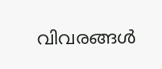വിവരങ്ങള്‍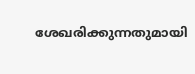ശേഖരിക്കുന്നതുമായി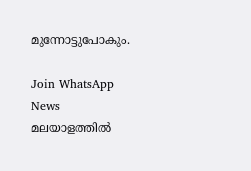മുന്നോട്ടുപോകും.

Join WhatsApp News
മലയാളത്തില്‍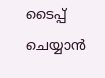ടൈപ്പ് ചെയ്യാന്‍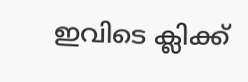ഇവിടെ ക്ലിക്ക്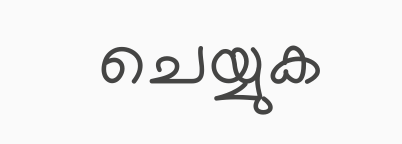ചെയ്യുക